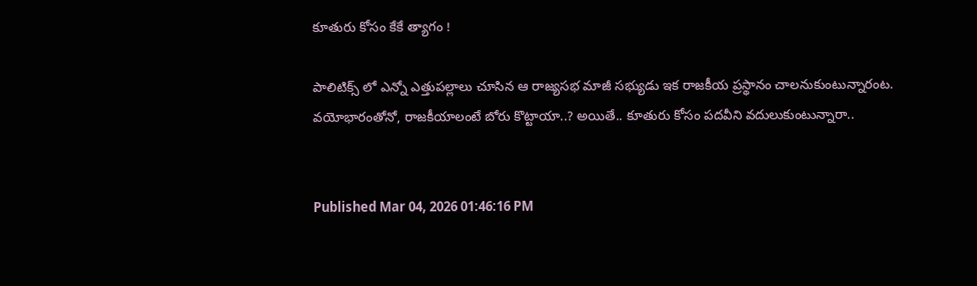కూతురు కోసం కేకే త్యాగం !

పాలిటిక్స్ లో ఎన్నో ఎత్తుపల్లాలు చూసిన ఆ రాజ్యసభ మాజీ సభ్యుడు ఇక రాజకీయ ప్రస్థానం చాలనుకుంటున్నారంట. వయోభారంతోనో, రాజకీయాలంటే బోరు కొట్టాయా..? అయితే.. కూతురు కోసం పదవీని వదులుకుంటున్నారా..


Published Mar 04, 2026 01:46:16 PM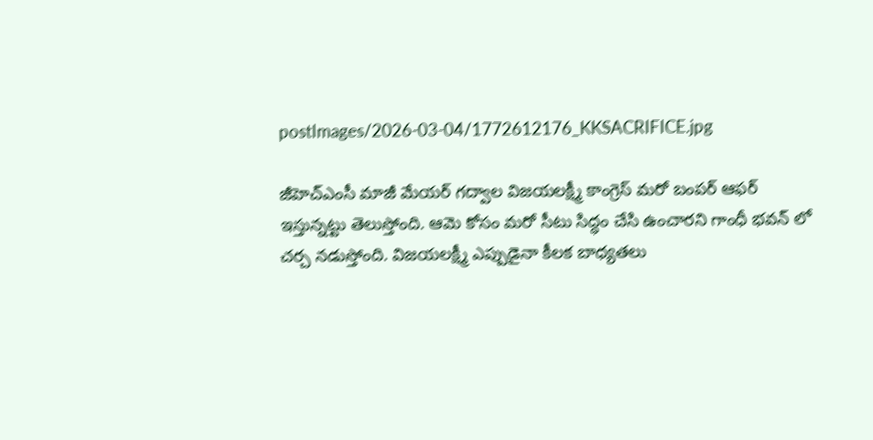postImages/2026-03-04/1772612176_KKSACRIFICE.jpg

జీహెచ్ఎంసీ మాజీ మేయర్ గద్వాల విజయలక్ష్మీ కాంగ్రెస్ మరో బంపర్ ఆఫర్ ఇస్తున్నట్టు తెలుస్తోంది. ఆమె కోసం మరో సీటు సిద్ధం చేసి ఉంచారని గాంధీ భవన్ లో చర్చ నడుస్తోంది. విజయలక్ష్మీ ఎప్పుడైనా కీలక బాధ్యతలు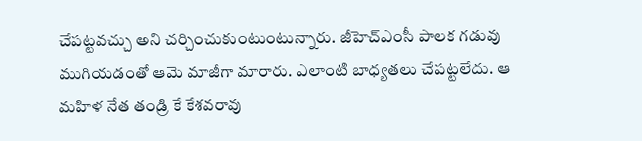చేపట్టవచ్చు అని చర్చించుకుంటుంటున్నారు. జీహెచ్ఎంసీ పాలక గడువు ముగియడంతో ఆమె మాజీగా మారారు. ఎలాంటి బాధ్యతలు చేపట్టలేదు. ఆ మహిళ నేత తండ్రి కే కేశవరావు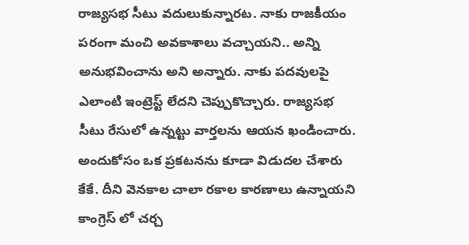రాజ్యసభ సీటు వదులుకున్నారట. నాకు రాజకీయం పరంగా మంచి అవకాశాలు వచ్చాయని.. అన్ని అనుభవించాను అని అన్నారు. నాకు పదవులపై ఎలాంటి ఇంట్రెస్ట్ లేదని చెప్పుకొచ్చారు. రాజ్యసభ సీటు రేసులో ఉన్నట్టు వార్తలను ఆయన ఖండించారు. అందుకోసం ఒక ప్రకటనను కూడా విడుదల చేశారు కేకే. దీని వెనకాల చాలా రకాల కారణాలు ఉన్నాయని కాంగ్రెస్ లో చర్చ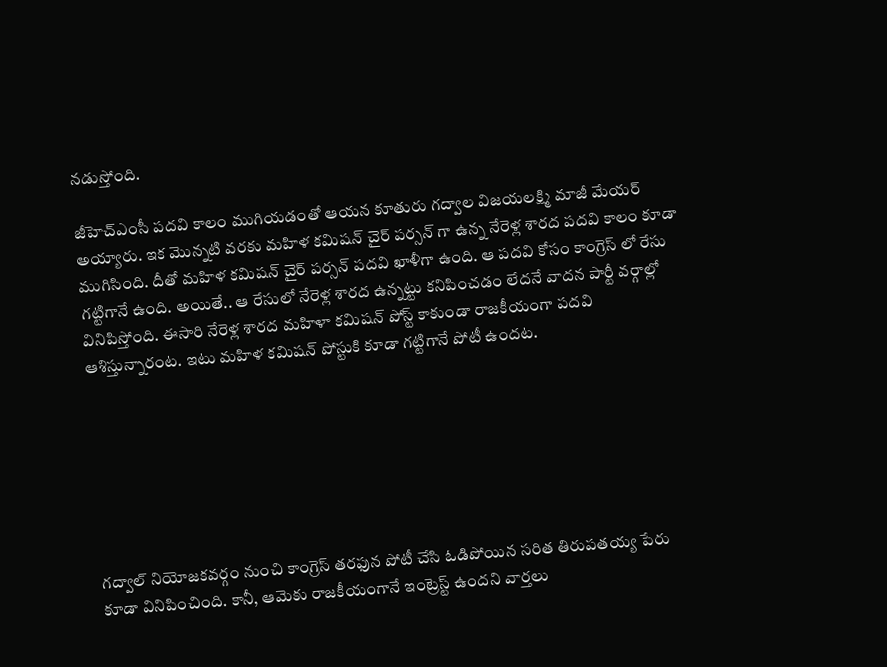నడుస్తోంది.

జీహెచ్ఎంసీ పదవి కాలం ముగియడంతో ఆయన కూతురు గద్వాల విజయలక్ష్మి మాజీ మేయర్ అయ్యారు. ఇక మొన్నటి వరకు మహిళ కమిషన్ చైర్ పర్సన్ గా ఉన్న నేరెళ్ల శారద పదవి కాలం కూడా ముగిసింది. దీతో మహిళ కమిషన్ చైర్ పర్సన్ పదవి ఖాళీగా ఉంది. ఆ పదవి కోసం కాంగ్రెస్ లో రేసు గట్టిగానే ఉంది. అయితే.. ఆ రేసులో నేరెళ్ల శారద ఉన్నట్టు కనిపించడం లేదనే వాదన పార్టీ వర్గాల్లో వినిపిస్తోంది. ఈసారి నేరెళ్ల శారద మహిళా కమిషన్ పోస్ట్ కాకుండా రాజకీయంగా పదవి ఆశిస్తున్నారంట. ఇటు మహిళ కమిషన్ పోస్టుకి కూడా గట్టిగానే పోటీ ఉందట.







గద్వాల్ నియోజకవర్గం నుంచి కాంగ్రెస్ తరఫున పోటీ చేసి ఓడిపోయిన సరిత తిరుపతయ్య పేరు కూడా వినిపించింది. కానీ, ఆమెకు రాజకీయంగానే ఇంట్రెస్ట్ ఉందని వార్తలు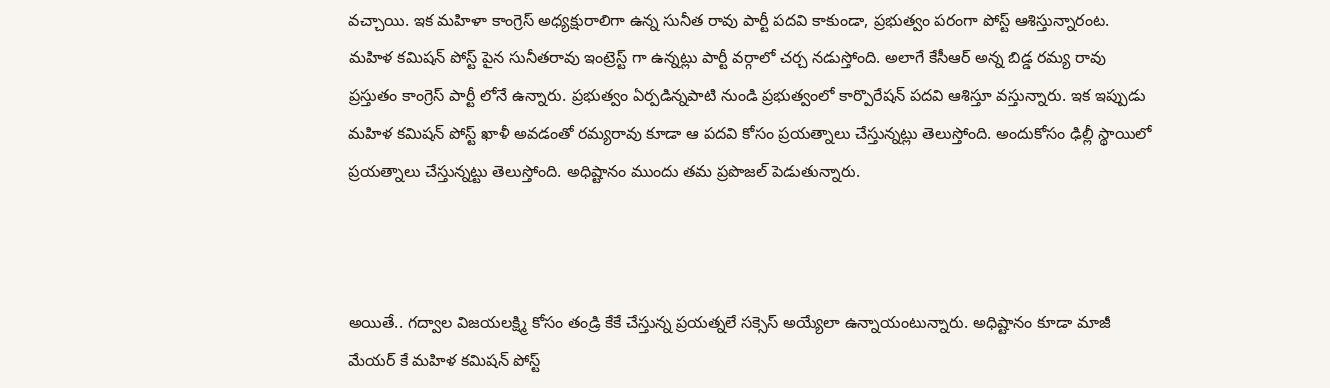వచ్చాయి. ఇక మహిళా కాంగ్రెస్ అధ్యక్షురాలిగా ఉన్న సునీత రావు పార్టీ పదవి కాకుండా, ప్రభుత్వం పరంగా పోస్ట్ ఆశిస్తున్నారంట. మహిళ కమిషన్ పోస్ట్ పైన సునీతరావు ఇంట్రెస్ట్ గా ఉన్నట్లు పార్టీ వర్గాలో చర్చ నడుస్తోంది. అలాగే కేసీఆర్ అన్న బిడ్డ రమ్య రావు ప్రస్తుతం కాంగ్రెస్ పార్టీ లోనే ఉన్నారు. ప్రభుత్వం ఏర్పడిన్నపాటి నుండి ప్రభుత్వంలో కార్పొరేషన్ పదవి ఆశిస్తూ వస్తున్నారు. ఇక ఇప్పుడు మహిళ కమిషన్ పోస్ట్ ఖాళీ అవడంతో రమ్యరావు కూడా ఆ పదవి కోసం ప్రయత్నాలు చేస్తున్నట్లు తెలుస్తోంది. అందుకోసం ఢిల్లీ స్థాయిలో ప్రయత్నాలు చేస్తున్నట్టు తెలుస్తోంది. అధిష్టానం ముందు తమ ప్రపొజల్ పెడుతున్నారు.



అయితే.. గద్వాల విజయలక్ష్మి కోసం తండ్రి కేకే చేస్తున్న ప్రయత్నలే సక్సెస్ అయ్యేలా ఉన్నాయంటున్నారు. అధిష్టానం కూడా మాజీ మేయర్‌ కే మహిళ కమిషన్ పోస్ట్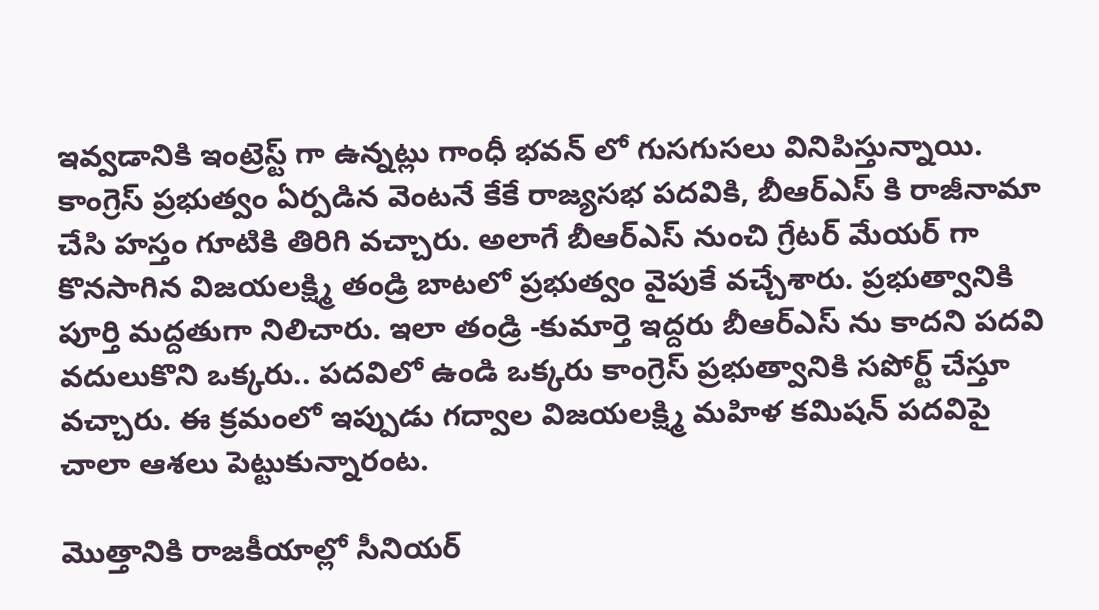ఇవ్వడానికి ఇంట్రెస్ట్ గా ఉన్నట్లు గాంధీ భవన్ లో గుసగుసలు వినిపిస్తున్నాయి. కాంగ్రెస్ ప్రభుత్వం ఏర్పడిన వెంటనే కేకే రాజ్యసభ పదవికి, బీఆర్ఎస్ కి రాజీనామా చేసి హస్తం గూటికి తిరిగి వచ్చారు. అలాగే బీఆర్ఎస్ నుంచి గ్రేటర్ మేయర్‌ గా కొనసాగిన విజయలక్ష్మి తండ్రి బాటలో ప్రభుత్వం వైపుకే వచ్చేశారు. ప్రభుత్వానికి పూర్తి మద్దతుగా నిలిచారు. ఇలా తండ్రి -కుమార్తె ఇద్దరు బీఆర్ఎస్‌ ను కాదని పదవి వదులుకొని ఒక్కరు.. పదవిలో ఉండి ఒక్కరు కాంగ్రెస్ ప్రభుత్వానికి సపోర్ట్ చేస్తూ వచ్చారు. ఈ క్రమంలో ఇప్పుడు గద్వాల విజయలక్ష్మి మహిళ కమిషన్ పదవిపై చాలా ఆశలు పెట్టుకున్నారంట.

మొత్తానికి రాజకీయాల్లో సీనియర్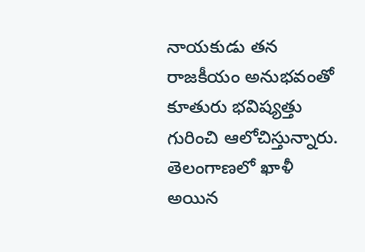నాయకుడు తన రాజకీయం అనుభవంతో కూతురు భవిష్యత్తు గురించి ఆలోచిస్తున్నారు. తెలంగాణలో ఖాళీ అయిన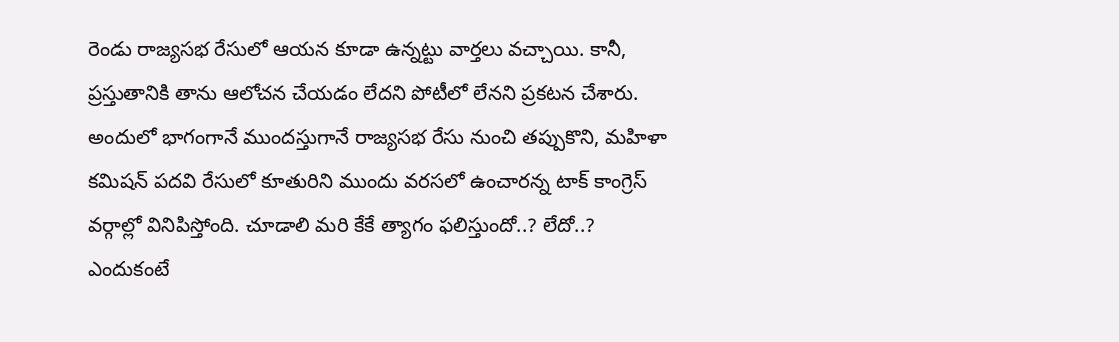రెండు రాజ్యసభ రేసులో ఆయన కూడా ఉన్నట్టు వార్తలు వచ్చాయి. కానీ, ప్రస్తుతానికి తాను ఆలోచన చేయడం లేదని పోటీలో లేనని ప్రకటన చేశారు. అందులో భాగంగానే ముందస్తుగానే రాజ్యసభ రేసు నుంచి తప్పుకొని, మహిళా కమిషన్ పదవి రేసులో కూతురిని ముందు వరసలో ఉంచారన్న టాక్ కాంగ్రెస్ వర్గాల్లో వినిపిస్తోంది. చూడాలి మరి కేకే త్యాగం ఫలిస్తుందో..? లేదో..? ఎందుకంటే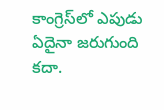కాంగ్రెస్‌లో ఎపుడు ఏదైనా జరుగుంది కదా.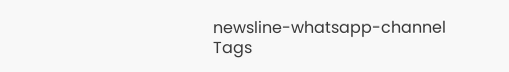newsline-whatsapp-channel
Tags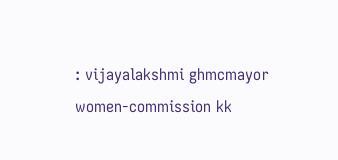: vijayalakshmi ghmcmayor women-commission kk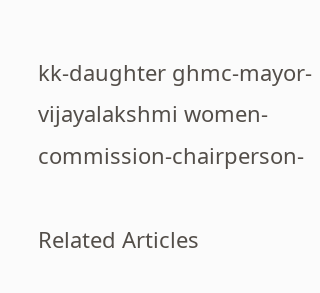kk-daughter ghmc-mayor-vijayalakshmi women-commission-chairperson-

Related Articles